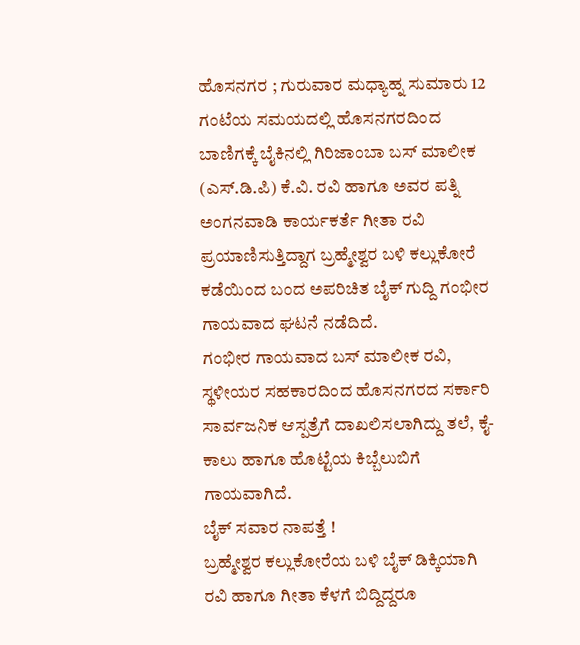ಹೊಸನಗರ ; ಗುರುವಾರ ಮಧ್ಯಾಹ್ನ ಸುಮಾರು 12 ಗಂಟೆಯ ಸಮಯದಲ್ಲಿ ಹೊಸನಗರದಿಂದ ಬಾಣಿಗಕ್ಕೆ ಬೈಕಿನಲ್ಲಿ ಗಿರಿಜಾಂಬಾ ಬಸ್ ಮಾಲೀಕ (ಎಸ್.ಡಿ.ಪಿ) ಕೆ.ವಿ. ರವಿ ಹಾಗೂ ಅವರ ಪತ್ನಿ ಅಂಗನವಾಡಿ ಕಾರ್ಯಕರ್ತೆ ಗೀತಾ ರವಿ ಪ್ರಯಾಣಿಸುತ್ತಿದ್ದಾಗ ಬ್ರಹ್ಮೇಶ್ವರ ಬಳಿ ಕಲ್ಲುಕೋರೆ ಕಡೆಯಿಂದ ಬಂದ ಅಪರಿಚಿತ ಬೈಕ್ ಗುದ್ದಿ ಗಂಭೀರ ಗಾಯವಾದ ಘಟನೆ ನಡೆದಿದೆ.
ಗಂಭೀರ ಗಾಯವಾದ ಬಸ್ ಮಾಲೀಕ ರವಿ, ಸ್ಥಳೀಯರ ಸಹಕಾರದಿಂದ ಹೊಸನಗರದ ಸರ್ಕಾರಿ ಸಾರ್ವಜನಿಕ ಆಸ್ಪತ್ರೆಗೆ ದಾಖಲಿಸಲಾಗಿದ್ದು ತಲೆ, ಕೈ-ಕಾಲು ಹಾಗೂ ಹೊಟ್ಟೆಯ ಕಿಬ್ಬೆಲುಬಿಗೆ ಗಾಯವಾಗಿದೆ.
ಬೈಕ್ ಸವಾರ ನಾಪತ್ತೆ !
ಬ್ರಹ್ಮೇಶ್ವರ ಕಲ್ಲುಕೋರೆಯ ಬಳಿ ಬೈಕ್ ಡಿಕ್ಕಿಯಾಗಿ ರವಿ ಹಾಗೂ ಗೀತಾ ಕೆಳಗೆ ಬಿದ್ದಿದ್ದರೂ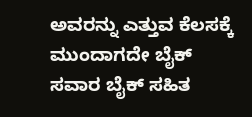ಅವರನ್ನು ಎತ್ತುವ ಕೆಲಸಕ್ಕೆ ಮುಂದಾಗದೇ ಬೈಕ್ ಸವಾರ ಬೈಕ್ ಸಹಿತ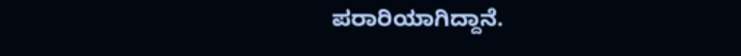ಪರಾರಿಯಾಗಿದ್ದಾನೆ.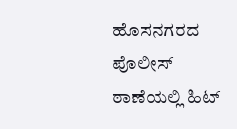ಹೊಸನಗರದ ಪೊಲೀಸ್ ಠಾಣೆಯಲ್ಲಿ ಹಿಟ್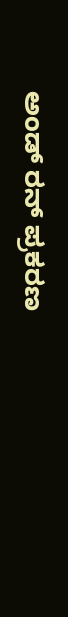ಅಂಡ್ ರನ್ ಪ್ರಕರಣ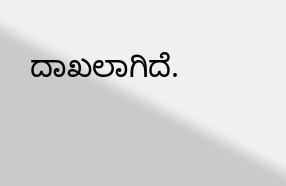ದಾಖಲಾಗಿದೆ.